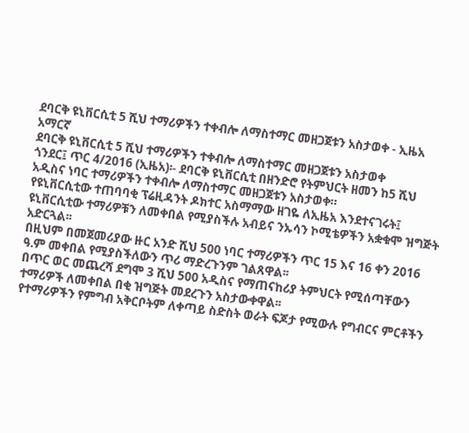ደባርቅ ዩኒቨርሲቲ 5 ሺህ ተማሪዎችን ተቀብሎ ለማስተማር መዘጋጀቱን አስታወቀ - ኢዜአ አማርኛ
ደባርቅ ዩኒቨርሲቲ 5 ሺህ ተማሪዎችን ተቀብሎ ለማስተማር መዘጋጀቱን አስታወቀ
ጎንደር፤ ጥር 4/2016 (ኢዜአ)፡- ደባርቅ ዩኒቨርሲቲ በዘንድሮ የትምህርት ዘመን ከ5 ሺህ አዲስና ነባር ተማሪዎችን ተቀብሎ ለማስተማር መዘጋጀቱን አስታወቀ።
የዩኒቨርሲቲው ተጠባባቂ ፕሬዚዳንት ዶክተር አስማማው ዘገዬ ለኢዜአ እንደተናገሩት፤ ዩኒቨርሲቲው ተማሪዎቹን ለመቀበል የሚያስችሉ አብይና ንኡሳን ኮሚቴዎችን አቋቁሞ ዝግጅት አድርጓል፡፡
በዚህም በመጀመሪያው ዙር አንድ ሺህ 500 ነባር ተማሪዎችን ጥር 15 እና 16 ቀን 2016 ዓ.ም መቀበል የሚያስችለውን ጥሪ ማድረጉንም ገልጸዋል፡፡
በጥር ወር መጨረሻ ደግሞ 3 ሺህ 500 አዲስና የማጠናከሪያ ትምህርት የሚሰጣቸውን ተማሪዎች ለመቀበል በቂ ዝግጅት መደረጉን አስታውቀዋል፡፡
የተማሪዎችን የምግብ አቅርቦትም ለቀጣይ ስድስት ወራት ፍጆታ የሚውሉ የግብርና ምርቶችን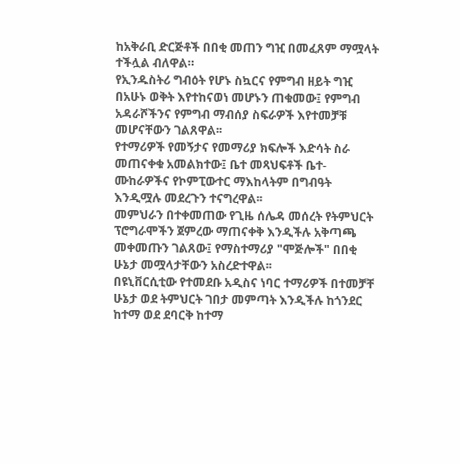ከአቅራቢ ድርጅቶች በበቂ መጠን ግዢ በመፈጸም ማሟላት ተችሏል ብለዋል።
የኢንዱስትሪ ግብዕት የሆኑ ስኳርና የምግብ ዘይት ግዢ በአሁኑ ወቅት እየተከናወነ መሆኑን ጠቁመው፤ የምግብ አዳራሾችንና የምግብ ማብሰያ ስፍራዎች እየተመቻቹ መሆናቸውን ገልጸዋል፡፡
የተማሪዎች የመኝታና የመማሪያ ክፍሎች እድሳት ስራ መጠናቀቁ አመልክተው፤ ቤተ መጻህፍቶች ቤተ-ሙከራዎችና የኮምፒውተር ማእከላትም በግብዓት እንዲሟሉ መደረጉን ተናግረዋል፡፡
መምህራን በተቀመጠው የጊዜ ሰሌዳ መሰረት የትምህርት ፕሮግራሞችን ጀምረው ማጠናቀቅ እንዲችሉ አቅጣጫ መቀመጡን ገልጸው፤ የማስተማሪያ "ሞጅሎች" በበቂ ሁኔታ መሟላታቸውን አስረድተዋል፡፡
በዩኒቨርሲቲው የተመደቡ አዲስና ነባር ተማሪዎች በተመቻቸ ሁኔታ ወደ ትምህርት ገበታ መምጣት እንዲችሉ ከጎንደር ከተማ ወደ ደባርቅ ከተማ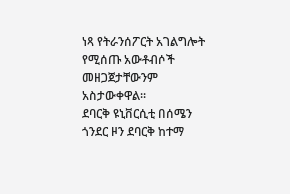ነጻ የትራንሰፖርት አገልግሎት የሚሰጡ አውቶብሶች መዘጋጀታቸውንም አስታውቀዋል፡፡
ደባርቅ ዩኒቨርሲቲ በሰሜን ጎንደር ዞን ደባርቅ ከተማ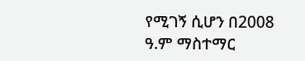የሚገኝ ሲሆን በ2008 ዓ.ም ማስተማር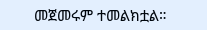መጀመሩም ተመልክቷል።